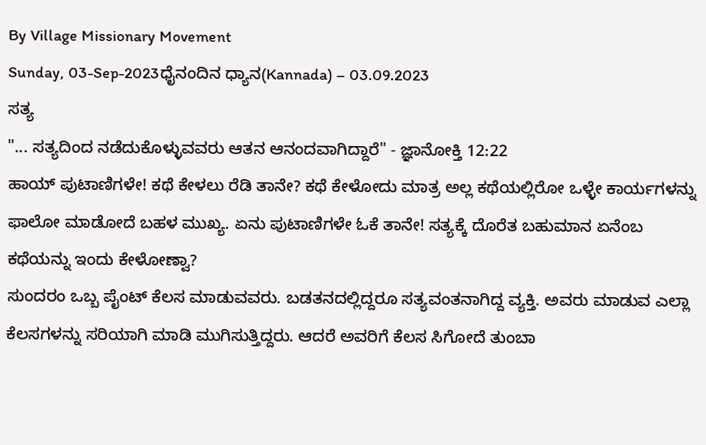By Village Missionary Movement
Sunday, 03-Sep-2023ಧೈನಂದಿನ ಧ್ಯಾನ(Kannada) – 03.09.2023
ಸತ್ಯ
"... ಸತ್ಯದಿಂದ ನಡೆದುಕೊಳ್ಳುವವರು ಆತನ ಆನಂದವಾಗಿದ್ದಾರೆ" - ಜ್ಞಾನೋಕ್ತಿ 12:22
ಹಾಯ್ ಪುಟಾಣಿಗಳೇ! ಕಥೆ ಕೇಳಲು ರೆಡಿ ತಾನೇ? ಕಥೆ ಕೇಳೋದು ಮಾತ್ರ ಅಲ್ಲ ಕಥೆಯಲ್ಲಿರೋ ಒಳ್ಳೇ ಕಾರ್ಯಗಳನ್ನು ಫಾಲೋ ಮಾಡೋದೆ ಬಹಳ ಮುಖ್ಯ. ಏನು ಪುಟಾಣಿಗಳೇ ಓಕೆ ತಾನೇ! ಸತ್ಯಕ್ಕೆ ದೊರೆತ ಬಹುಮಾನ ಏನೆಂಬ ಕಥೆಯನ್ನು ಇಂದು ಕೇಳೋಣ್ವಾ?
ಸುಂದರಂ ಒಬ್ಬ ಪೈಂಟ್ ಕೆಲಸ ಮಾಡುವವರು. ಬಡತನದಲ್ಲಿದ್ದರೂ ಸತ್ಯವಂತನಾಗಿದ್ದ ವ್ಯಕ್ತಿ. ಅವರು ಮಾಡುವ ಎಲ್ಲಾ ಕೆಲಸಗಳನ್ನು ಸರಿಯಾಗಿ ಮಾಡಿ ಮುಗಿಸುತ್ತಿದ್ದರು. ಆದರೆ ಅವರಿಗೆ ಕೆಲಸ ಸಿಗೋದೆ ತುಂಬಾ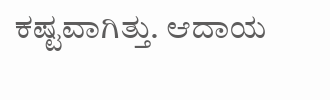ಕಷ್ಟವಾಗಿತ್ತು. ಆದಾಯ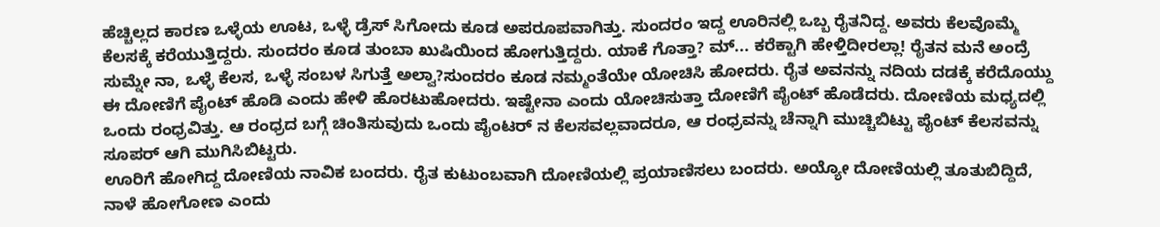ಹೆಚ್ಚಿಲ್ಲದ ಕಾರಣ ಒಳ್ಳೆಯ ಊಟ, ಒಳ್ಳೆ ಡ್ರೆಸ್ ಸಿಗೋದು ಕೂಡ ಅಪರೂಪವಾಗಿತ್ತು. ಸುಂದರಂ ಇದ್ದ ಊರಿನಲ್ಲಿ ಒಬ್ಬ ರೈತನಿದ್ದ. ಅವರು ಕೆಲವೊಮ್ಮೆ ಕೆಲಸಕ್ಕೆ ಕರೆಯುತ್ತಿದ್ದರು. ಸುಂದರಂ ಕೂಡ ತುಂಬಾ ಖುಷಿಯಿಂದ ಹೋಗುತ್ತಿದ್ದರು. ಯಾಕೆ ಗೊತ್ತಾ? ಮ್... ಕರೆಕ್ಟಾಗಿ ಹೇಳ್ತಿದೀರಲ್ಲಾ! ರೈತನ ಮನೆ ಅಂದ್ರೆ ಸುಮ್ನೇ ನಾ, ಒಳ್ಳೆ ಕೆಲಸ, ಒಳ್ಳೆ ಸಂಬಳ ಸಿಗುತ್ತೆ ಅಲ್ವಾ?ಸುಂದರಂ ಕೂಡ ನಮ್ಮಂತೆಯೇ ಯೋಚಿಸಿ ಹೋದರು. ರೈತ ಅವನನ್ನು ನದಿಯ ದಡಕ್ಕೆ ಕರೆದೊಯ್ದು ಈ ದೋಣಿಗೆ ಪೈಂಟ್ ಹೊಡಿ ಎಂದು ಹೇಳಿ ಹೊರಟುಹೋದರು. ಇಷ್ಟೇನಾ ಎಂದು ಯೋಚಿಸುತ್ತಾ ದೋಣಿಗೆ ಪೈಂಟ್ ಹೊಡೆದರು. ದೋಣಿಯ ಮಧ್ಯದಲ್ಲಿ ಒಂದು ರಂಧ್ರವಿತ್ತು. ಆ ರಂಧ್ರದ ಬಗ್ಗೆ ಚಿಂತಿಸುವುದು ಒಂದು ಪೈಂಟರ್ ನ ಕೆಲಸವಲ್ಲವಾದರೂ, ಆ ರಂಧ್ರವನ್ನು ಚೆನ್ನಾಗಿ ಮುಚ್ಚಿಬಿಟ್ಟು ಪೈಂಟ್ ಕೆಲಸವನ್ನು ಸೂಪರ್ ಆಗಿ ಮುಗಿಸಿಬಿಟ್ಟರು.
ಊರಿಗೆ ಹೋಗಿದ್ದ ದೋಣಿಯ ನಾವಿಕ ಬಂದರು. ರೈತ ಕುಟುಂಬವಾಗಿ ದೋಣಿಯಲ್ಲಿ ಪ್ರಯಾಣಿಸಲು ಬಂದರು. ಅಯ್ಯೋ ದೋಣಿಯಲ್ಲಿ ತೂತುಬಿದ್ದಿದೆ, ನಾಳೆ ಹೋಗೋಣ ಎಂದು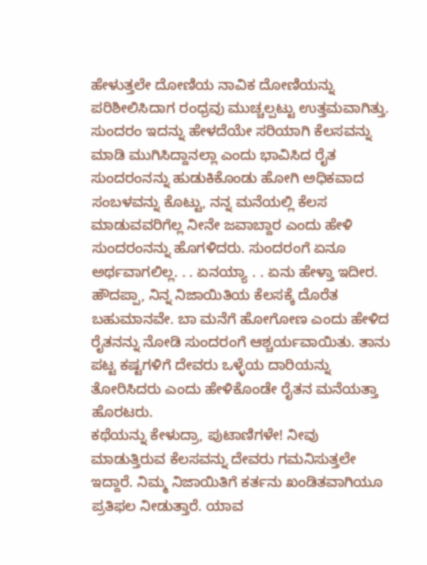ಹೇಳುತ್ತಲೇ ದೋಣಿಯ ನಾವಿಕ ದೋಣಿಯನ್ನು ಪರಿಶೀಲಿಸಿದಾಗ ರಂಧ್ರವು ಮುಚ್ಚಲ್ಪಟ್ಟು ಉತ್ತಮವಾಗಿತ್ತು. ಸುಂದರಂ ಇದನ್ನು ಹೇಳದೆಯೇ ಸರಿಯಾಗಿ ಕೆಲಸವನ್ನು ಮಾಡಿ ಮುಗಿಸಿದ್ದಾನಲ್ಲಾ ಎಂದು ಭಾವಿಸಿದ ರೈತ ಸುಂದರಂನನ್ನು ಹುಡುಕಿಕೊಂಡು ಹೋಗಿ ಅಧಿಕವಾದ ಸಂಬಳವನ್ನು ಕೊಟ್ಟು, ನನ್ನ ಮನೆಯಲ್ಲಿ ಕೆಲಸ ಮಾಡುವವರಿಗೆಲ್ಲ ನೀನೇ ಜವಾಬ್ದಾರ ಎಂದು ಹೇಳಿ ಸುಂದರಂನನ್ನು ಹೊಗಳಿದರು. ಸುಂದರಂಗೆ ಏನೂ ಅರ್ಥವಾಗಲಿಲ್ಲ. . . ಏನಯ್ಯಾ . . ಏನು ಹೇಳ್ತಾ ಇದೀರ. ಹೌದಪ್ಪಾ, ನಿನ್ನ ನಿಜಾಯಿತಿಯ ಕೆಲಸಕ್ಕೆ ದೊರೆತ ಬಹುಮಾನವೇ. ಬಾ ಮನೆಗೆ ಹೋಗೋಣ ಎಂದು ಹೇಳಿದ ರೈತನನ್ನು ನೋಡಿ ಸುಂದರಂಗೆ ಆಶ್ಚರ್ಯವಾಯಿತು. ತಾನು ಪಟ್ಟ ಕಷ್ಟಗಳಿಗೆ ದೇವರು ಒಳ್ಳೆಯ ದಾರಿಯನ್ನು ತೋರಿಸಿದರು ಎಂದು ಹೇಳಿಕೊಂಡೇ ರೈತನ ಮನೆಯತ್ತಾ ಹೊರಟರು.
ಕಥೆಯನ್ನು ಕೇಳುದ್ರಾ, ಪುಟಾಣಿಗಳೇ! ನೀವು ಮಾಡುತ್ತಿರುವ ಕೆಲಸವನ್ನು ದೇವರು ಗಮನಿಸುತ್ತಲೇ ಇದ್ದಾರೆ. ನಿಮ್ಮ ನಿಜಾಯಿತಿಗೆ ಕರ್ತನು ಖಂಡಿತವಾಗಿಯೂ ಪ್ರತಿಫಲ ನೀಡುತ್ತಾರೆ. ಯಾವ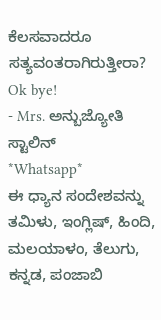ಕೆಲಸವಾದರೂ ಸತ್ಯವಂತರಾಗಿರುತ್ತೀರಾ? Ok bye!
- Mrs. ಅನ್ಬುಜ್ಯೋತಿ ಸ್ಟಾಲಿನ್
*Whatsapp*
ಈ ಧ್ಯಾನ ಸಂದೇಶವನ್ನು ತಮಿಳು, ಇಂಗ್ಲಿಷ್, ಹಿಂದಿ, ಮಲಯಾಳಂ, ತೆಲುಗು, ಕನ್ನಡ, ಪಂಜಾಬಿ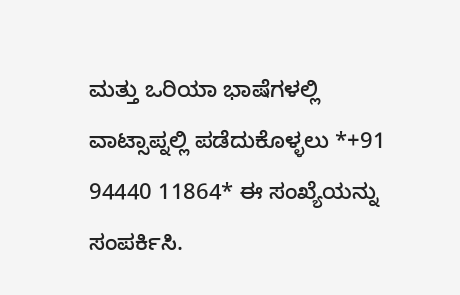ಮತ್ತು ಒರಿಯಾ ಭಾಷೆಗಳಲ್ಲಿ ವಾಟ್ಸಾಪ್ನಲ್ಲಿ ಪಡೆದುಕೊಳ್ಳಲು *+91 94440 11864* ಈ ಸಂಖ್ಯೆಯನ್ನು ಸಂಪರ್ಕಿಸಿ.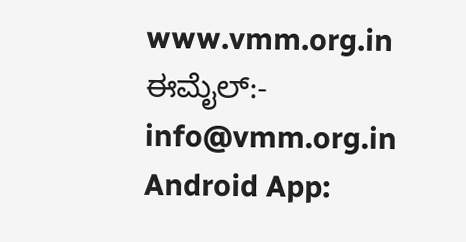www.vmm.org.in
ಈಮೈಲ್:- info@vmm.org.in
Android App: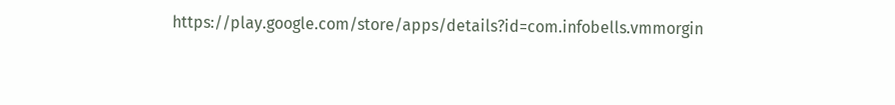https://play.google.com/store/apps/details?id=com.infobells.vmmorgin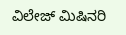ವಿಲೇಜ್ ಮಿಷಿನರಿ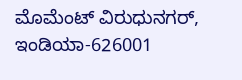ಮೊಮೆಂಟ್ ವಿರುಧುನಗರ್, ಇಂಡಿಯಾ-626001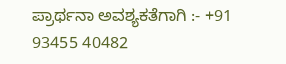ಪ್ರಾರ್ಥನಾ ಅವಶ್ಯಕತೆಗಾಗಿ :- +91 93455 40482